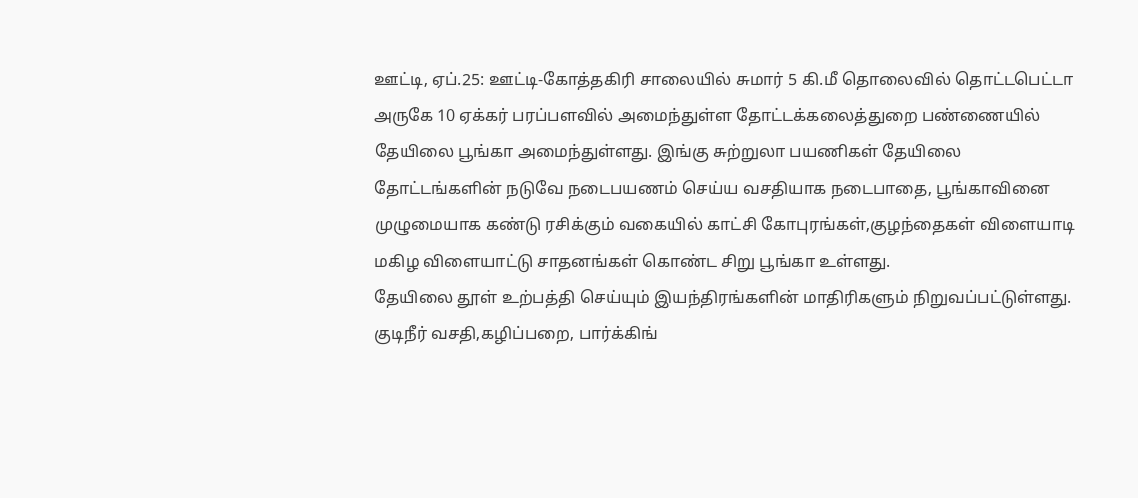ஊட்டி, ஏப்.25: ஊட்டி-கோத்தகிரி சாலையில் சுமார் 5 கி.மீ தொலைவில் தொட்டபெட்டா அருகே 10 ஏக்கர் பரப்பளவில் அமைந்துள்ள தோட்டக்கலைத்துறை பண்ணையில் தேயிலை பூங்கா அமைந்துள்ளது. இங்கு சுற்றுலா பயணிகள் தேயிலை தோட்டங்களின் நடுவே நடைபயணம் செய்ய வசதியாக நடைபாதை, பூங்காவினை முழுமையாக கண்டு ரசிக்கும் வகையில் காட்சி கோபுரங்கள்,குழந்தைகள் விளையாடி மகிழ விளையாட்டு சாதனங்கள் கொண்ட சிறு பூங்கா உள்ளது.
தேயிலை தூள் உற்பத்தி செய்யும் இயந்திரங்களின் மாதிரிகளும் நிறுவப்பட்டுள்ளது. குடிநீர் வசதி,கழிப்பறை, பார்க்கிங்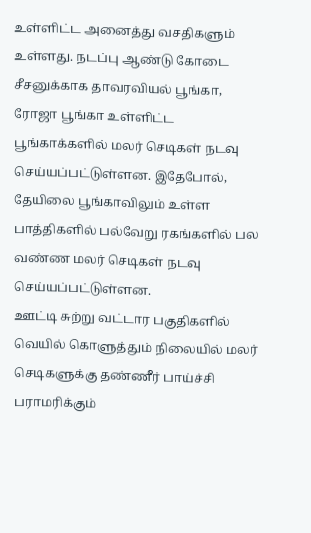உள்ளிட்ட அனைத்து வசதிகளும் உள்ளது. நடப்பு ஆண்டு கோடை சீசனுக்காக தாவரவியல் பூங்கா, ரோஜா பூங்கா உள்ளிட்ட பூங்காக்களில் மலர் செடிகள் நடவு செய்யப்பட்டுள்ளன. இதேபோல், தேயிலை பூங்காவிலும் உள்ள பாத்திகளில் பல்வேறு ரகங்களில் பல வண்ண மலர் செடிகள் நடவு செய்யப்பட்டுள்ளன.
ஊட்டி சுற்று வட்டார பகுதிகளில் வெயில் கொளுத்தும் நிலையில் மலர் செடிகளுக்கு தண்ணீர் பாய்ச்சி பராமரிக்கும்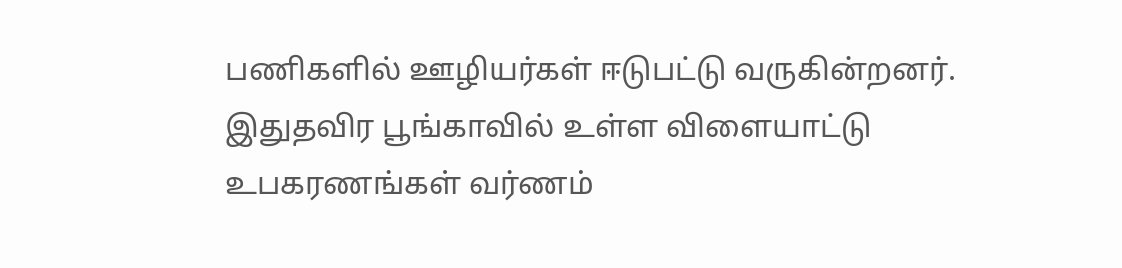பணிகளில் ஊழியர்கள் ஈடுபட்டு வருகின்றனர். இதுதவிர பூங்காவில் உள்ள விளையாட்டு உபகரணங்கள் வர்ணம்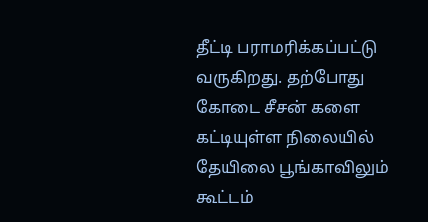தீட்டி பராமரிக்கப்பட்டு வருகிறது. தற்போது கோடை சீசன் களை கட்டியுள்ள நிலையில் தேயிலை பூங்காவிலும் கூட்டம்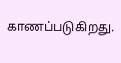காணப்படுகிறது.